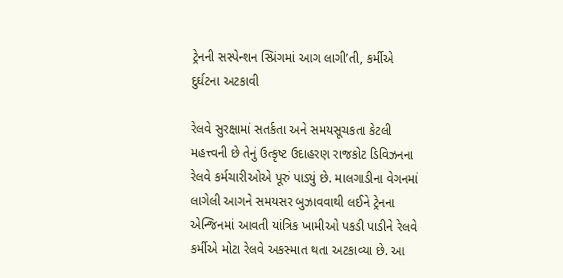ટ્રેનની સસ્પેન્શન સ્પ્રિંગમાં આગ લાગી’તી, કર્મીએ દુર્ઘટના અટકાવી

રેલવે સુરક્ષામાં સતર્કતા અને સમયસૂચકતા કેટલી મહત્ત્વની છે તેનું ઉત્કૃષ્ટ ઉદાહરણ રાજકોટ ડિવિઝનના રેલવે કર્મચારીઓએ પૂરું પાડ્યું છે. માલગાડીના વેગનમાં લાગેલી આગને સમયસર બુઝાવવાથી લઈને ટ્રેનના એન્જિનમાં આવતી યાંત્રિક ખામીઓ પકડી પાડીને રેલવે કર્મીએ મોટા રેલવે અકસ્માત થતા અટકાવ્યા છે. આ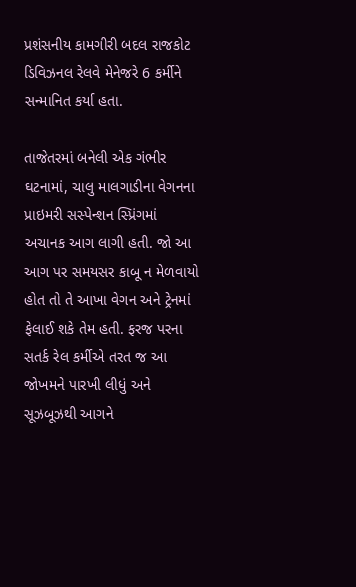પ્રશંસનીય કામગીરી બદલ રાજકોટ ડિવિઝનલ રેલવે મેનેજરે 6 કર્મીને સન્માનિત કર્યા હતા.

તાજેતરમાં બનેલી એક ગંભીર ઘટનામાં, ચાલુ માલગાડીના વેગનના પ્રાઇમરી સસ્પેન્શન સ્પ્રિંગમાં અચાનક આગ લાગી હતી. જો આ આગ પર સમયસર કાબૂ ન મેળવાયો હોત તો તે આખા વેગન અને ટ્રેનમાં ફેલાઈ શકે તેમ હતી. ફરજ પરના સતર્ક રેલ કર્મીએ તરત જ આ જોખમને પારખી લીધું અને સૂઝબૂઝથી આગને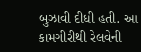બુઝાવી દીધી હતી. આ કામગીરીથી રેલવેની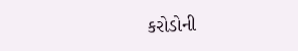કરોડોની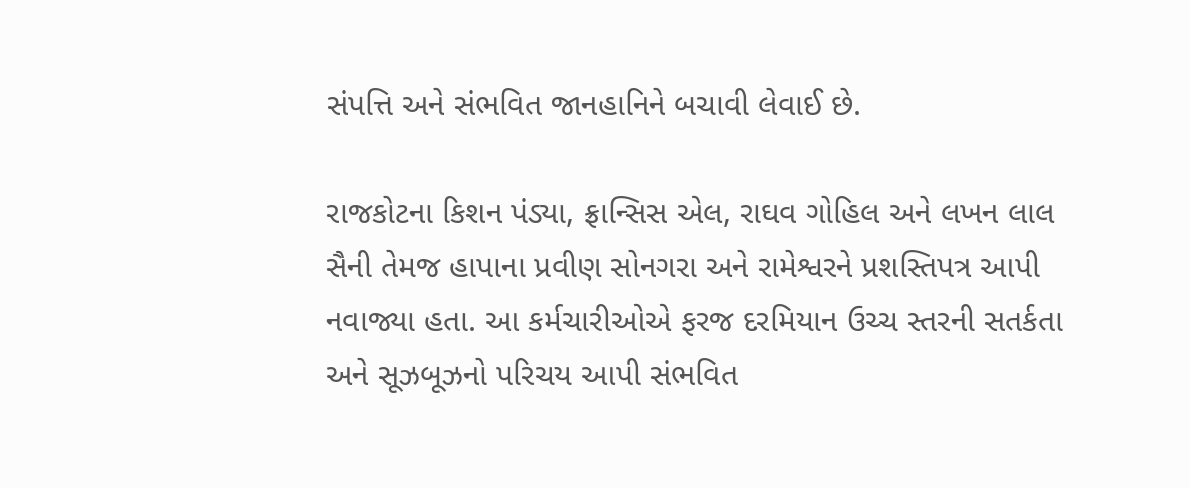સંપત્તિ અને સંભવિત જાનહાનિને બચાવી લેવાઈ છે.

રાજકોટના કિશન પંડ્યા, ફ્રાન્સિસ એલ, રાઘવ ગોહિલ અને લખન લાલ સૈની તેમજ હાપાના પ્રવીણ સોનગરા અને રામેશ્વરને પ્રશસ્તિપત્ર આપી નવાજ્યા હતા. આ કર્મચારીઓએ ફરજ દરમિયાન ઉચ્ચ સ્તરની સતર્કતા અને સૂઝબૂઝનો પરિચય આપી સંભવિત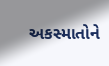અકસ્માતોને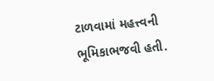ટાળવામાં મહત્ત્વની ભૂમિકાભજવી હતી.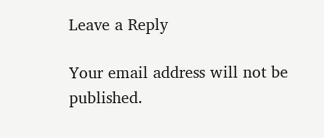Leave a Reply

Your email address will not be published.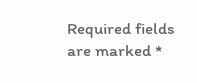Required fields are marked *